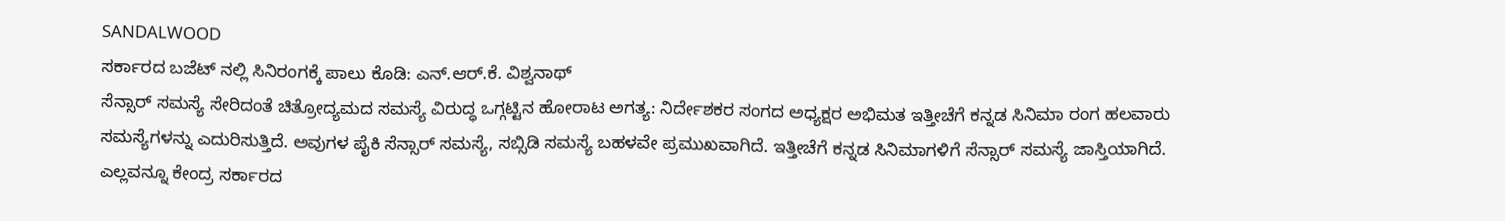SANDALWOOD
ಸರ್ಕಾರದ ಬಜೆಟ್ ನಲ್ಲಿ ಸಿನಿರಂಗಕ್ಕೆ ಪಾಲು ಕೊಡಿ: ಎನ್.ಆರ್.ಕೆ. ವಿಶ್ವನಾಥ್
ಸೆನ್ಸಾರ್ ಸಮಸ್ಯೆ ಸೇರಿದಂತೆ ಚಿತ್ರೋದ್ಯಮದ ಸಮಸ್ಯೆ ವಿರುದ್ಧ ಒಗ್ಗಟ್ಟಿನ ಹೋರಾಟ ಅಗತ್ಯ: ನಿರ್ದೇಶಕರ ಸಂಗದ ಅಧ್ಯಕ್ಷರ ಅಭಿಮತ ಇತ್ತೀಚೆಗೆ ಕನ್ನಡ ಸಿನಿಮಾ ರಂಗ ಹಲವಾರು ಸಮಸ್ಯೆಗಳನ್ನು ಎದುರಿಸುತ್ತಿದೆ. ಅವುಗಳ ಪೈಕಿ ಸೆನ್ಸಾರ್ ಸಮಸ್ಯೆ, ಸಬ್ಸಿಡಿ ಸಮಸ್ಯೆ ಬಹಳವೇ ಪ್ರಮುಖವಾಗಿದೆ. ಇತ್ತೀಚೆಗೆ ಕನ್ನಡ ಸಿನಿಮಾಗಳಿಗೆ ಸೆನ್ಸಾರ್ ಸಮಸ್ಯೆ ಜಾಸ್ತಿಯಾಗಿದೆ. ಎಲ್ಲವನ್ನೂ ಕೇಂದ್ರ ಸರ್ಕಾರದ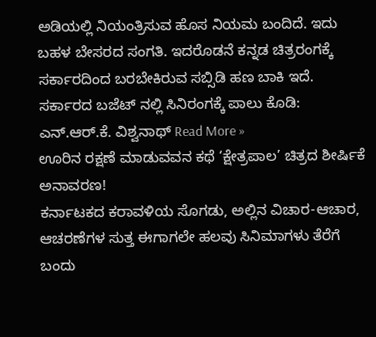ಅಡಿಯಲ್ಲಿ ನಿಯಂತ್ರಿಸುವ ಹೊಸ ನಿಯಮ ಬಂದಿದೆ. ಇದು ಬಹಳ ಬೇಸರದ ಸಂಗತಿ. ಇದರೊಡನೆ ಕನ್ನಡ ಚಿತ್ರರಂಗಕ್ಕೆ ಸರ್ಕಾರದಿಂದ ಬರಬೇಕಿರುವ ಸಬ್ಸಿಡಿ ಹಣ ಬಾಕಿ ಇದೆ.
ಸರ್ಕಾರದ ಬಜೆಟ್ ನಲ್ಲಿ ಸಿನಿರಂಗಕ್ಕೆ ಪಾಲು ಕೊಡಿ: ಎನ್.ಆರ್.ಕೆ. ವಿಶ್ವನಾಥ್ Read More »
ಊರಿನ ರಕ್ಷಣೆ ಮಾಡುವವನ ಕಥೆ ‘ಕ್ಷೇತ್ರಪಾಲ’ ಚಿತ್ರದ ಶೀರ್ಷಿಕೆ ಅನಾವರಣ!
ಕರ್ನಾಟಕದ ಕರಾವಳಿಯ ಸೊಗಡು, ಅಲ್ಲಿನ ವಿಚಾರ-ಆಚಾರ, ಆಚರಣೆಗಳ ಸುತ್ತ ಈಗಾಗಲೇ ಹಲವು ಸಿನಿಮಾಗಳು ತೆರೆಗೆ ಬಂದು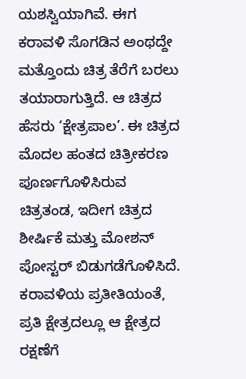ಯಶಸ್ವಿಯಾಗಿವೆ. ಈಗ ಕರಾವಳಿ ಸೊಗಡಿನ ಅಂಥದ್ದೇ ಮತ್ತೊಂದು ಚಿತ್ರ ತೆರೆಗೆ ಬರಲು ತಯಾರಾಗುತ್ತಿದೆ. ಆ ಚಿತ್ರದ ಹೆಸರು ‘ಕ್ಷೇತ್ರಪಾಲ’. ಈ ಚಿತ್ರದ ಮೊದಲ ಹಂತದ ಚಿತ್ರೀಕರಣ ಪೂರ್ಣಗೊಳಿಸಿರುವ ಚಿತ್ರತಂಡ, ಇದೀಗ ಚಿತ್ರದ ಶೀರ್ಷಿಕೆ ಮತ್ತು ಮೋಶನ್ ಪೋಸ್ಟರ್ ಬಿಡುಗಡೆಗೊಳಿಸಿದೆ. ಕರಾವಳಿಯ ಪ್ರತೀತಿಯಂತೆ, ಪ್ರತಿ ಕ್ಷೇತ್ರದಲ್ಲೂ ಆ ಕ್ಷೇತ್ರದ ರಕ್ಷಣೆಗೆ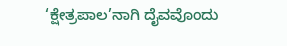‘ಕ್ಷೇತ್ರಪಾಲ’ನಾಗಿ ದೈವವೊಂದು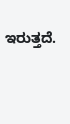ಇರುತ್ತದೆ.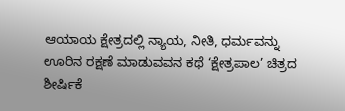ಆಯಾಯ ಕ್ಷೇತ್ರದಲ್ಲಿ ನ್ಯಾಯ, ನೀತಿ, ಧರ್ಮವನ್ನು
ಊರಿನ ರಕ್ಷಣೆ ಮಾಡುವವನ ಕಥೆ ‘ಕ್ಷೇತ್ರಪಾಲ’ ಚಿತ್ರದ ಶೀರ್ಷಿಕೆ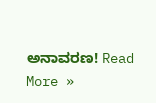ಅನಾವರಣ! Read More »